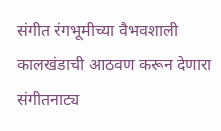संगीत रंगभूमीच्या वैभवशाली कालखंडाची आठवण करून देणारा संगीतनाट्य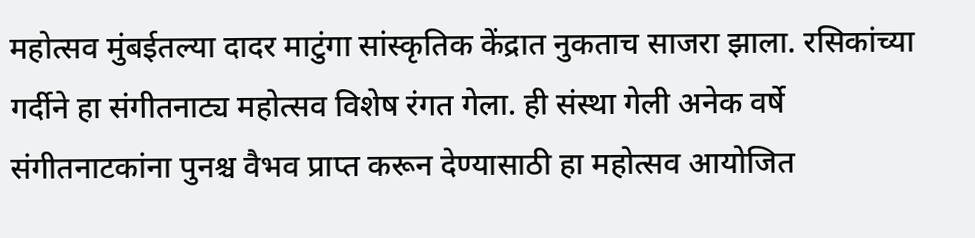महोत्सव मुंबईतल्या दादर माटुंगा सांस्कृतिक केंद्रात नुकताच साजरा झाला. रसिकांच्या गर्दीने हा संगीतनाट्य महोत्सव विशेष रंगत गेला. ही संस्था गेली अनेक वर्षे संगीतनाटकांना पुनश्च वैभव प्राप्त करून देण्यासाठी हा महोत्सव आयोजित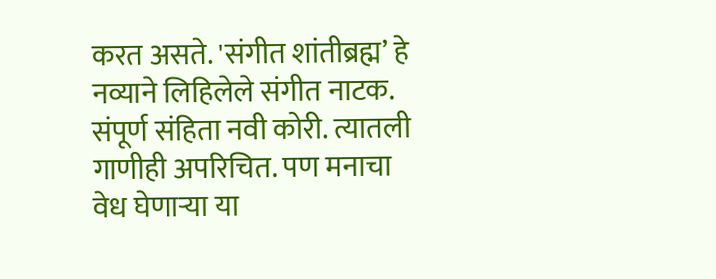करत असते. 'संगीत शांतीब्रह्म’ हे नव्याने लिहिलेले संगीत नाटक. संपूर्ण संहिता नवी कोरी. त्यातली गाणीही अपरिचित. पण मनाचा वेध घेणाऱ्या या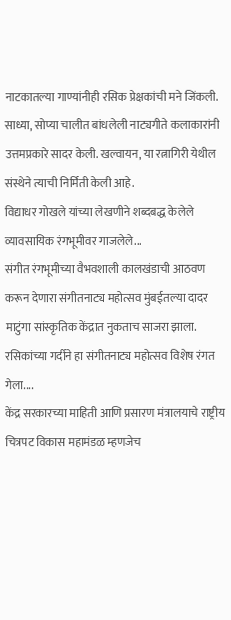नाटकातल्या गाण्यांनीही रसिक प्रेक्षकांची मने जिंकली. साध्या, सोप्या चालीत बांधलेली नाट्यगीते कलाकारांनी उत्तमप्रकारे सादर केली. खल्वायन, या रत्नागिरी येथील संस्थेने त्याची निर्मिती केली आहे.
विद्याधर गोखले यांच्या लेखणीने शब्दबद्ध केलेले व्यावसायिक रंगभूमीवर गाजलेले...
संगीत रंगभूमीच्या वैभवशाली कालखंडाची आठवण करून देणारा संगीतनाट्य महोत्सव मुंबईतल्या दादर माटुंगा सांस्कृतिक केंद्रात नुकताच साजरा झाला. रसिकांच्या गर्दीने हा संगीतनाट्य महोत्सव विशेष रंगत गेला....
केंद्र सरकारच्या माहिती आणि प्रसारण मंत्रालयाचे राष्ट्रीय चित्रपट विकास महामंडळ म्हणजेच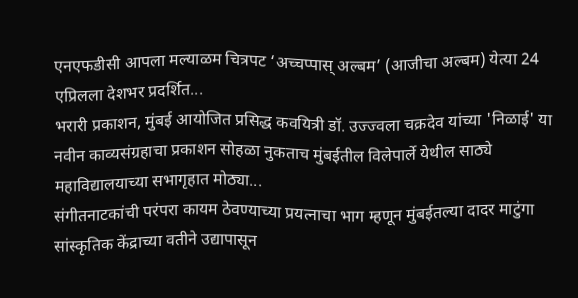एनएफडीसी आपला मल्याळम चित्रपट ‘अच्चप्पास् अल्बम’ (आजीचा अल्बम) येत्या 24 एप्रिलला देशभर प्रदर्शित...
भरारी प्रकाशन, मुंबई आयोजित प्रसिद्ध कवयित्री डॉ. उज्ज्वला चक्रदेव यांच्या 'निळाई' या नवीन काव्यसंग्रहाचा प्रकाशन सोहळा नुकताच मुंबईतील विलेपार्ले येथील साठ्ये महाविद्यालयाच्या सभागृहात मोठ्या...
संगीतनाटकांची परंपरा कायम ठेवण्याच्या प्रयत्नाचा भाग म्हणून मुंबईतल्या दादर माटुंगा सांस्कृतिक केंद्राच्या वतीने उद्यापासून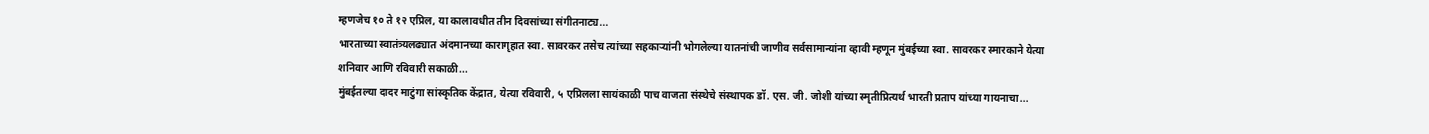म्हणजेच १० ते १२ एप्रिल, या कालावधीत तीन दिवसांच्या संगीतनाट्य...
भारताच्या स्वातंत्र्यलढ्यात अंदमानच्या कारागृहात स्वा. सावरकर तसेच त्यांच्या सहकाऱ्यांनी भोगलेल्या यातनांची जाणीव सर्वसामान्यांना व्हावी म्हणून मुंबईच्या स्वा. सावरकर स्मारकाने येत्या शनिवार आणि रविवारी सकाळी...
मुंबईतल्या दादर माटुंगा सांस्कृतिक केंद्रात, येत्या रविवारी, ५ एप्रिलला सायंकाळी पाच वाजता संस्थेचे संस्थापक डॉ. एस. जी. जोशी यांच्या स्मृतीप्रित्यर्थ भारती प्रताप यांच्या गायनाचा...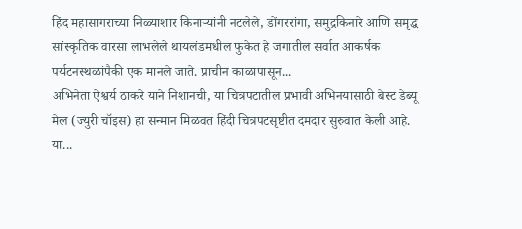हिंद महासागराच्या निळ्याशार किनाऱ्यांनी नटलेले, डोंगररांगा, समुद्रकिनारे आणि समृद्ध सांस्कृतिक वारसा लाभलेले थायलंडमधील फुकेत हे जगातील सर्वात आकर्षक पर्यटनस्थळांपैकी एक मानले जाते. प्राचीन काळापासून...
अभिनेता ऐश्वर्य ठाकरे याने निशानची, या चित्रपटातील प्रभावी अभिनयासाठी बेस्ट डेब्यू मेल (ज्युरी चॉइस) हा सन्मान मिळवत हिंदी चित्रपटसृष्टीत दमदार सुरुवात केली आहे. या...